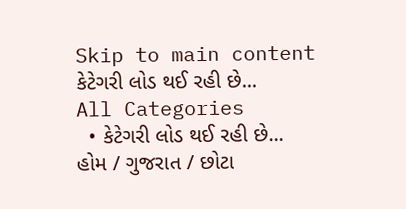Skip to main content
કેટેગરી લોડ થઈ રહી છે...
All Categories
  • કેટેગરી લોડ થઈ રહી છે...
હોમ / ગુજરાત / છોટા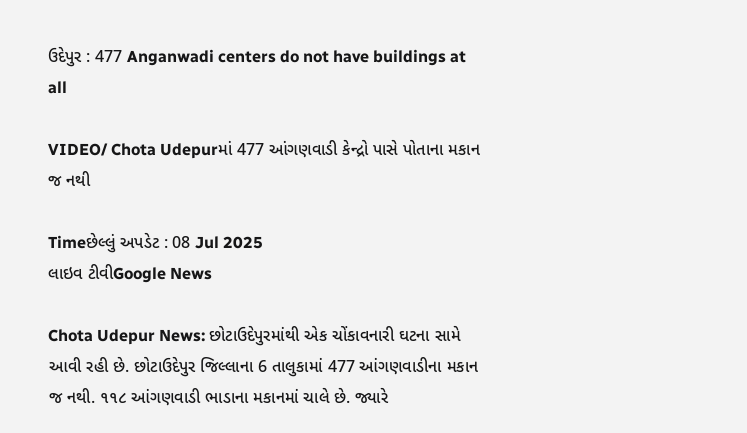ઉદેપુર : 477 Anganwadi centers do not have buildings at all

VIDEO/ Chota Udepurમાં 477 આંગણવાડી કેન્દ્રો પાસે પોતાના મકાન જ નથી

Timeછેલ્લું અપડેટ : 08 Jul 2025
લાઇવ ટીવીGoogle News

Chota Udepur News: છોટાઉદેપુરમાંથી એક ચોંકાવનારી ઘટના સામે આવી રહી છે. છોટાઉદેપુર જિલ્લાના 6 તાલુકામાં 477 આંગણવાડીના મકાન જ નથી. ૧૧૮ આંગણવાડી ભાડાના મકાનમાં ચાલે છે. જ્યારે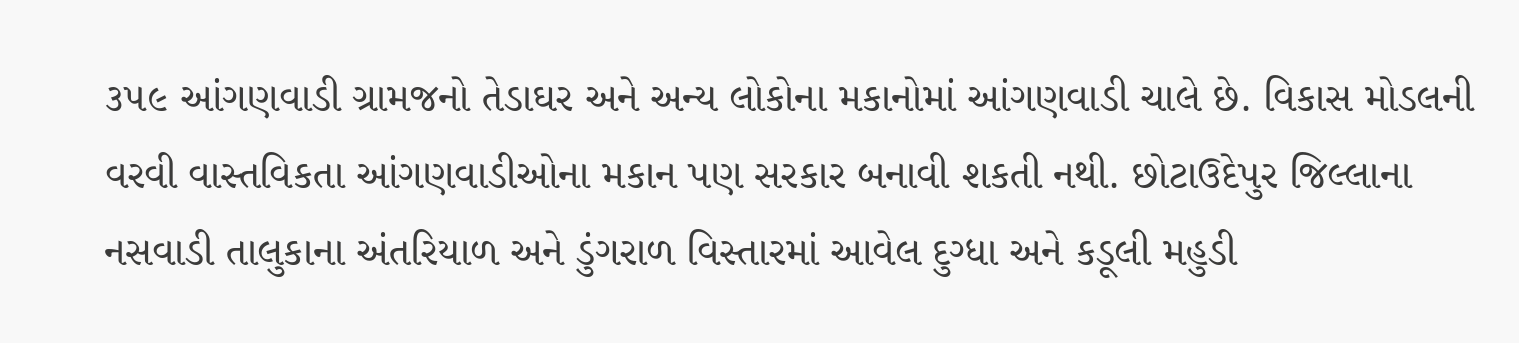૩૫૯ આંગણવાડી ગ્રામજનો તેડાઘર અને અન્ય લોકોના મકાનોમાં આંગણવાડી ચાલે છે. વિકાસ મોડલની વરવી વાસ્તવિકતા આંગણવાડીઓના મકાન પણ સરકાર બનાવી શકતી નથી. છોટાઉદેપુર જિલ્લાના નસવાડી તાલુકાના અંતરિયાળ અને ડુંગરાળ વિસ્તારમાં આવેલ દુગ્ધા અને કડૂલી મહુડી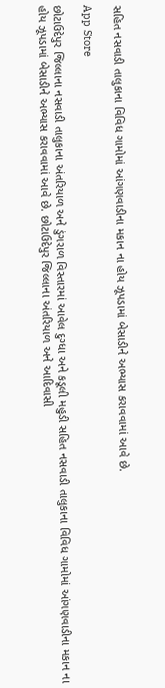સહિત નસવાડી તાલુકાના વિવિધ ગામોમાં આંગણવાડીના મકાન ના હોય ઝૂપડામાં બેસાડીને અભ્યાસ કરાવવામાં આવે છે.

App Store

છોટાઉદેપુર જિલ્લાના નસવાડી તાલુકાના અંતરિયાળ અને ડુંગરાળ વિસ્તારમાં આવેલ દુગ્ધા અને કડૂલી મહુડી સહિત નસવાડી તાલુકાના વિવિધ ગામોમાં આંગણવાડીના મકાન ના હોય ઝૂપડામાં બેસાડીને અભ્યાસ કરાવવામાં આવે છે. છોટાઉદેપુર જિલ્લાના અંતરિયાળ અને આદિવાસી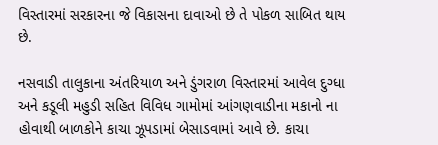વિસ્તારમાં સરકારના જે વિકાસના દાવાઓ છે તે પોકળ સાબિત થાય છે.

નસવાડી તાલુકાના અંતરિયાળ અને ડુંગરાળ વિસ્તારમાં આવેલ દુગ્ધા અને કડૂલી મહુડી સહિત વિવિધ ગામોમાં આંગણવાડીના મકાનો ના હોવાથી બાળકોને કાચા ઝૂપડામાં બેસાડવામાં આવે છે. કાચા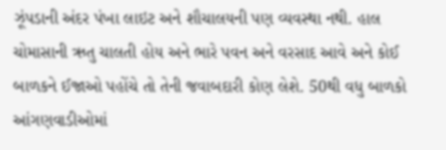ઝૂંપડાની અંદર પંખા લાઇટ અને શૌચાલયની પણ વ્યવસ્થા નથી. હાલ ચોમાસાની ઋતુ ચાલતી હોય અને ભારે પવન અને વરસાદ આવે અને કોઈ બાળકને ઈજાઓ પહોંચે તો તેની જવાબદારી કોણ લેશે. 50થી વધુ બાળકો આંગણવાડીઓમાં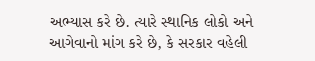અભ્યાસ કરે છે. ત્યારે સ્થાનિક લોકો અને આગેવાનો માંગ કરે છે, કે સરકાર વહેલી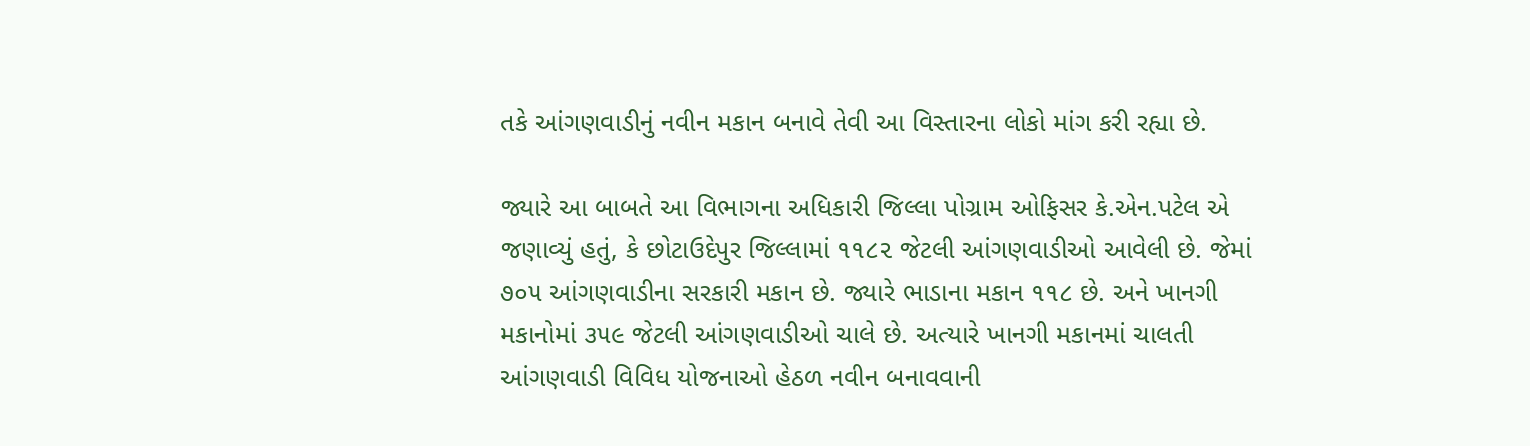તકે આંગણવાડીનું નવીન મકાન બનાવે તેવી આ વિસ્તારના લોકો માંગ કરી રહ્યા છે.

જ્યારે આ બાબતે આ વિભાગના અધિકારી જિલ્લા પોગ્રામ ઓફિસર કે.એન.પટેલ એ જણાવ્યું હતું, કે છોટાઉદેપુર જિલ્લામાં ૧૧૮૨ જેટલી આંગણવાડીઓ આવેલી છે. જેમાં ૭૦૫ આંગણવાડીના સરકારી મકાન છે. જ્યારે ભાડાના મકાન ૧૧૮ છે. અને ખાનગી મકાનોમાં ૩૫૯ જેટલી આંગણવાડીઓ ચાલે છે. અત્યારે ખાનગી મકાનમાં ચાલતી આંગણવાડી વિવિધ યોજનાઓ હેઠળ નવીન બનાવવાની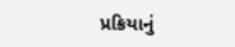પ્રક્રિયાનું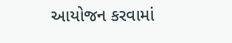આયોજન કરવામાં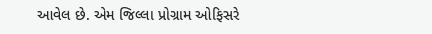આવેલ છે. એમ જિલ્લા પ્રોગ્રામ ઓફિસરે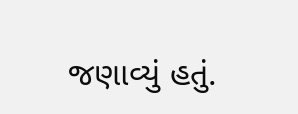જણાવ્યું હતું.